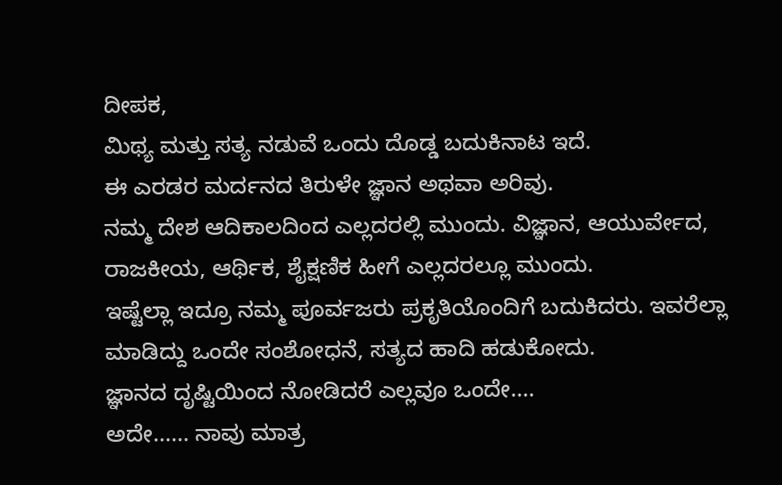ದೀಪಕ,
ಮಿಥ್ಯ ಮತ್ತು ಸತ್ಯ ನಡುವೆ ಒಂದು ದೊಡ್ಡ ಬದುಕಿನಾಟ ಇದೆ.
ಈ ಎರಡರ ಮರ್ದನದ ತಿರುಳೇ ಜ್ಞಾನ ಅಥವಾ ಅರಿವು.
ನಮ್ಮ ದೇಶ ಆದಿಕಾಲದಿಂದ ಎಲ್ಲದರಲ್ಲಿ ಮುಂದು. ವಿಜ್ಞಾನ, ಆಯುರ್ವೇದ, ರಾಜಕೀಯ, ಆರ್ಥಿಕ, ಶೈಕ್ಷಣಿಕ ಹೀಗೆ ಎಲ್ಲದರಲ್ಲೂ ಮುಂದು.
ಇಷ್ಟೆಲ್ಲಾ ಇದ್ರೂ ನಮ್ಮ ಪೂರ್ವಜರು ಪ್ರಕೃತಿಯೊಂದಿಗೆ ಬದುಕಿದರು. ಇವರೆಲ್ಲಾ ಮಾಡಿದ್ದು ಒಂದೇ ಸಂಶೋಧನೆ, ಸತ್ಯದ ಹಾದಿ ಹಡುಕೋದು.
ಜ್ಞಾನದ ದೃಷ್ಟಿಯಿಂದ ನೋಡಿದರೆ ಎಲ್ಲವೂ ಒಂದೇ....
ಅದೇ...... ನಾವು ಮಾತ್ರ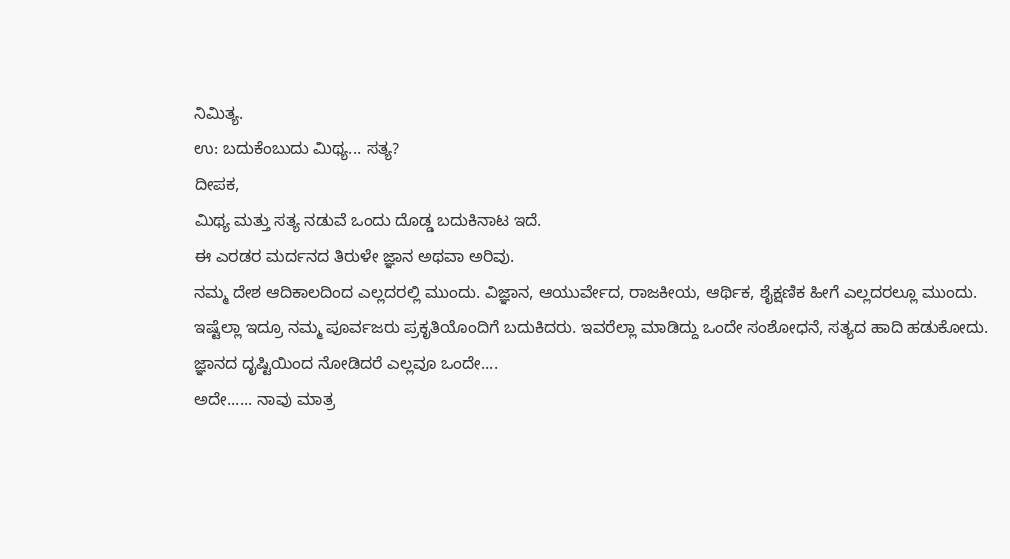ನಿಮಿತ್ಯ.
ಉ: ಬದುಕೆಂಬುದು ಮಿಥ್ಯ... ಸತ್ಯ?
ದೀಪಕ,
ಮಿಥ್ಯ ಮತ್ತು ಸತ್ಯ ನಡುವೆ ಒಂದು ದೊಡ್ಡ ಬದುಕಿನಾಟ ಇದೆ.
ಈ ಎರಡರ ಮರ್ದನದ ತಿರುಳೇ ಜ್ಞಾನ ಅಥವಾ ಅರಿವು.
ನಮ್ಮ ದೇಶ ಆದಿಕಾಲದಿಂದ ಎಲ್ಲದರಲ್ಲಿ ಮುಂದು. ವಿಜ್ಞಾನ, ಆಯುರ್ವೇದ, ರಾಜಕೀಯ, ಆರ್ಥಿಕ, ಶೈಕ್ಷಣಿಕ ಹೀಗೆ ಎಲ್ಲದರಲ್ಲೂ ಮುಂದು.
ಇಷ್ಟೆಲ್ಲಾ ಇದ್ರೂ ನಮ್ಮ ಪೂರ್ವಜರು ಪ್ರಕೃತಿಯೊಂದಿಗೆ ಬದುಕಿದರು. ಇವರೆಲ್ಲಾ ಮಾಡಿದ್ದು ಒಂದೇ ಸಂಶೋಧನೆ, ಸತ್ಯದ ಹಾದಿ ಹಡುಕೋದು.
ಜ್ಞಾನದ ದೃಷ್ಟಿಯಿಂದ ನೋಡಿದರೆ ಎಲ್ಲವೂ ಒಂದೇ....
ಅದೇ...... ನಾವು ಮಾತ್ರ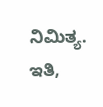ನಿಮಿತ್ಯ.
ಇತಿ,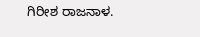ಗಿರೀಶ ರಾಜನಾಳ.